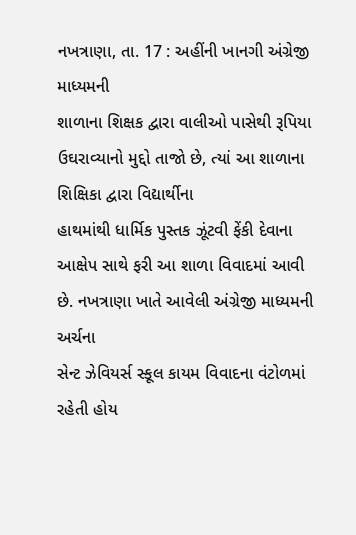નખત્રાણા, તા. 17 : અહીંની ખાનગી અંગ્રેજી માધ્યમની
શાળાના શિક્ષક દ્વારા વાલીઓ પાસેથી રૂપિયા ઉઘરાવ્યાનો મુદ્દો તાજો છે, ત્યાં આ શાળાના શિક્ષિકા દ્વારા વિદ્યાર્થીના
હાથમાંથી ધાર્મિક પુસ્તક ઝૂંટવી ફેંકી દેવાના
આક્ષેપ સાથે ફરી આ શાળા વિવાદમાં આવી છે. નખત્રાણા ખાતે આવેલી અંગ્રેજી માધ્યમની અર્ચના
સેન્ટ ઝેવિયર્સ સ્કૂલ કાયમ વિવાદના વંટોળમાં રહેતી હોય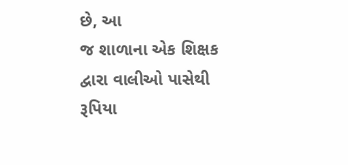છે, આ
જ શાળાના એક શિક્ષક દ્વારા વાલીઓ પાસેથી રૂપિયા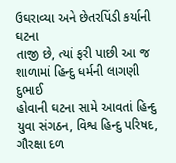ઉઘરાવ્યા અને છેતરપિંડી કર્યાની ઘટના
તાજી છે, ત્યાં ફરી પાછી આ જ શાળામાં હિન્દુ ધર્મની લાગણી દુભાઈ
હોવાની ઘટના સામે આવતાં હિન્દુ યુવા સંગઠન, વિશ્વ હિન્દુ પરિષદ,
ગૌરક્ષા દળ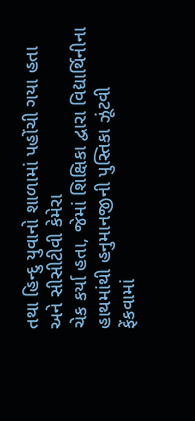તથા હિન્દુ યુવાનો શાળામાં પહોંચી ગયા હતા અને સીસીટીવી કેમેરા
ચેક કર્યા હતા, જેમાં શિક્ષિકા દ્વારા વિદ્યાર્થિનીના હાથમાંથી હનુમાનજીની પુસ્તિકા ઝૂંટવી
ફેંકવામાં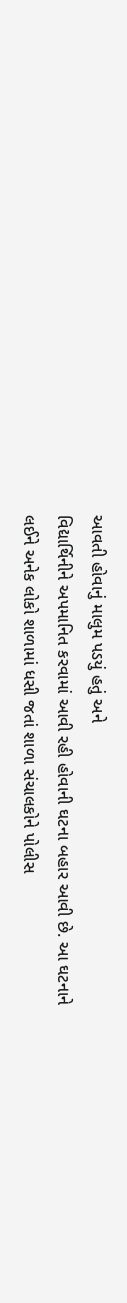આવતી હોવાનું માલુમ પડયું હતું અને
વિદ્યાર્થિનીને અપમાનિત કરવામાં આવી રહી હોવાની ઘટના બહાર આવી છે. આ ઘટનાને
લઈને અનેક લોકો શાળામાં ધસી જતાં શાળા સંચાલકોને પોલીસ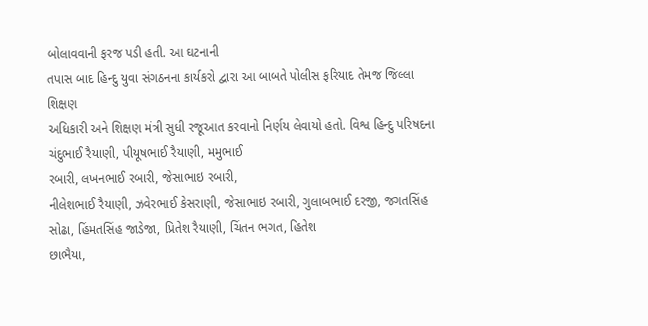બોલાવવાની ફરજ પડી હતી. આ ઘટનાની
તપાસ બાદ હિન્દુ યુવા સંગઠનના કાર્યકરો દ્વારા આ બાબતે પોલીસ ફરિયાદ તેમજ જિલ્લા શિક્ષણ
અધિકારી અને શિક્ષણ મંત્રી સુધી રજૂઆત કરવાનો નિર્ણય લેવાયો હતો. વિશ્વ હિન્દુ પરિષદના
ચંદુભાઈ રૈયાણી, પીયૂષભાઈ રૈયાણી, મમુભાઈ
રબારી, લખનભાઈ રબારી, જેસાભાઇ રબારી,
નીલેશભાઈ રૈયાણી, ઝવેરભાઈ કેસરાણી, જેસાભાઇ રબારી, ગુલાબભાઈ દરજી, જગતસિંહ સોઢા, હિંમતસિંહ જાડેજા, પ્રિતેશ રૈયાણી, ચિંતન ભગત, હિતેશ
છાભૈયા,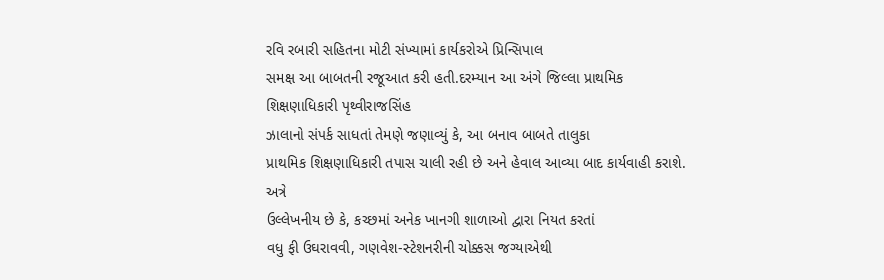રવિ રબારી સહિતના મોટી સંખ્યામાં કાર્યકરોએ પ્રિન્સિપાલ
સમક્ષ આ બાબતની રજૂઆત કરી હતી.દરમ્યાન આ અંગે જિલ્લા પ્રાથમિક શિક્ષણાધિકારી પૃથ્વીરાજસિંહ
ઝાલાનો સંપર્ક સાધતાં તેમણે જણાવ્યું કે, આ બનાવ બાબતે તાલુકા
પ્રાથમિક શિક્ષણાધિકારી તપાસ ચાલી રહી છે અને હેવાલ આવ્યા બાદ કાર્યવાહી કરાશે. અત્રે
ઉલ્લેખનીય છે કે, કચ્છમાં અનેક ખાનગી શાળાઓ દ્વારા નિયત કરતાં
વધુ ફી ઉઘરાવવી, ગણવેશ-સ્ટેશનરીની ચોક્કસ જગ્યાએથી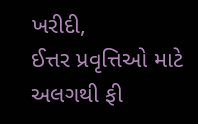ખરીદી,
ઈત્તર પ્રવૃત્તિઓ માટે અલગથી ફી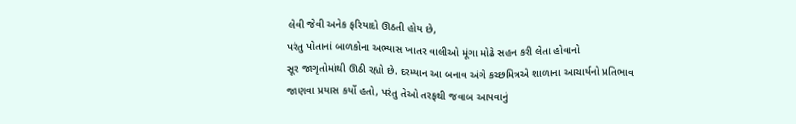લેવી જેવી અનેક ફરિયાદો ઊઠતી હોય છે,
પરંતુ પોતાનાં બાળકોના અભ્યાસ ખાતર વાલીઓ મૂંગા મોઢે સહન કરી લેતા હોવાનો
સૂર જાગૃતોમાંથી ઊઠી રહ્યો છે. દરમ્યાન આ બનાવ અંગે કચ્છમિત્રએ શાળાના આચાર્યનો પ્રતિભાવ
જાણવા પ્રયાસ કર્યો હતો, પરંતુ તેઓ તરફથી જવાબ આપવાનું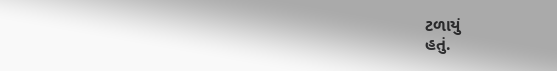ટળાયું
હતું.